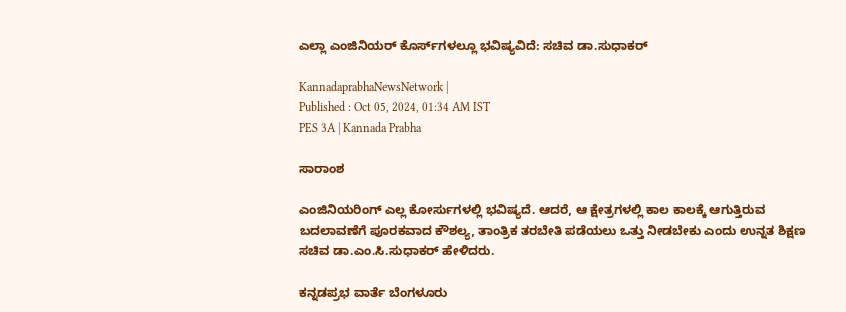ಎಲ್ಲಾ ಎಂಜಿನಿಯರ್‌ ಕೊರ್ಸ್‌ಗಳಲ್ಲೂ ಭವಿಷ್ಯವಿದೆ: ಸಚಿವ ಡಾ.ಸುಧಾಕರ್‌

KannadaprabhaNewsNetwork |
Published : Oct 05, 2024, 01:34 AM IST
PES 3A | Kannada Prabha

ಸಾರಾಂಶ

ಎಂಜಿನಿಯರಿಂಗ್‌ ಎಲ್ಲ ಕೋರ್ಸುಗಳಲ್ಲಿ ಭವಿಷ್ಯದೆ. ಆದರೆ, ಆ ಕ್ಷೇತ್ರಗಳಲ್ಲಿ ಕಾಲ ಕಾಲಕ್ಕೆ ಆಗುತ್ತಿರುವ ಬದಲಾವಣೆಗೆ ಪೂರಕವಾದ ಕೌಶಲ್ಯ, ತಾಂತ್ರಿಕ ತರಬೇತಿ ಪಡೆಯಲು ಒತ್ತು ನೀಡಬೇಕು ಎಂದು ಉನ್ನತ ಶಿಕ್ಷಣ ಸಚಿವ ಡಾ.ಎಂ.ಸಿ.ಸುಧಾಕರ್‌ ಹೇಳಿದರು.

ಕನ್ನಡಪ್ರಭ ವಾರ್ತೆ ಬೆಂಗಳೂರು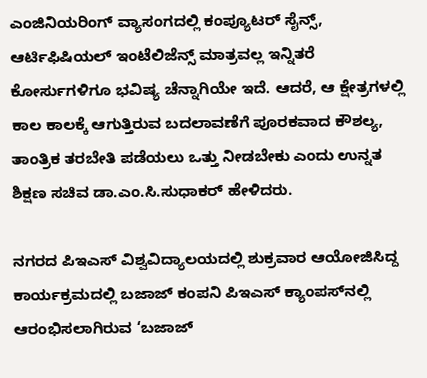ಎಂಜಿನಿಯರಿಂಗ್‌ ವ್ಯಾಸಂಗದಲ್ಲಿ ಕಂಪ್ಯೂಟರ್‌ ಸೈನ್ಸ್‌, ಆರ್ಟಿಫಿಷಿಯಲ್‌ ಇಂಟೆಲಿಜೆನ್ಸ್‌ ಮಾತ್ರವಲ್ಲ ಇನ್ನಿತರೆ ಕೋರ್ಸುಗಳಿಗೂ ಭವಿಷ್ಯ ಚೆನ್ನಾಗಿಯೇ ಇದೆ. ಆದರೆ, ಆ ಕ್ಷೇತ್ರಗಳಲ್ಲಿ ಕಾಲ ಕಾಲಕ್ಕೆ ಆಗುತ್ತಿರುವ ಬದಲಾವಣೆಗೆ ಪೂರಕವಾದ ಕೌಶಲ್ಯ, ತಾಂತ್ರಿಕ ತರಬೇತಿ ಪಡೆಯಲು ಒತ್ತು ನೀಡಬೇಕು ಎಂದು ಉನ್ನತ ಶಿಕ್ಷಣ ಸಚಿವ ಡಾ.ಎಂ.ಸಿ.ಸುಧಾಕರ್‌ ಹೇಳಿದರು.

ನಗರದ ಪಿಇಎಸ್‌ ವಿಶ್ವವಿದ್ಯಾಲಯದಲ್ಲಿ ಶುಕ್ರವಾರ ಆಯೋಜಿಸಿದ್ದ ಕಾರ್ಯಕ್ರಮದಲ್ಲಿ ಬಜಾಜ್ ಕಂಪನಿ ಪಿಇಎಸ್ ಕ್ಯಾಂಪಸ್‌ನಲ್ಲಿ ಆರಂಭಿಸಲಾಗಿರುವ ‘ಬಜಾಜ್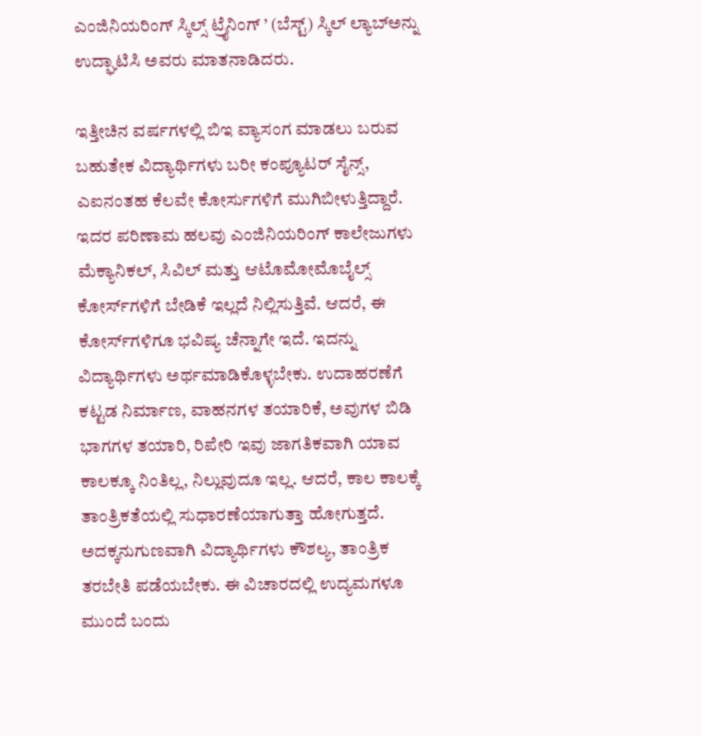ಎಂಜಿನಿಯರಿಂಗ್ ಸ್ಕಿಲ್ಸ್ ಟ್ರೈನಿಂಗ್ ’ (ಬೆಸ್ಟ್) ಸ್ಕಿಲ್‌ ಲ್ಯಾಬ್‌ಅನ್ನು ಉದ್ಘಾಟಿಸಿ ಅವರು ಮಾತನಾಡಿದರು.

ಇತ್ತೀಚಿನ ವರ್ಷಗಳಲ್ಲಿ ಬಿಇ ವ್ಯಾಸಂಗ ಮಾಡಲು ಬರುವ ಬಹುತೇಕ ವಿದ್ಯಾರ್ಥಿಗಳು ಬರೀ ಕಂಪ್ಯೂಟರ್‌ ಸೈನ್ಸ್‌, ಎಐನಂತಹ ಕೆಲವೇ ಕೋರ್ಸುಗಳಿಗೆ ಮುಗಿಬೀಳುತ್ತಿದ್ದಾರೆ. ಇದರ ಪರಿಣಾಮ ಹಲವು ಎಂಜಿನಿಯರಿಂಗ್‌ ಕಾಲೇಜುಗಳು ಮೆಕ್ಯಾನಿಕಲ್‌, ಸಿವಿಲ್‌ ಮತ್ತು ಆಟೊಮೋಮೊಬೈಲ್ಸ್‌ ಕೋರ್ಸ್‌ಗಳಿಗೆ ಬೇಡಿಕೆ ಇಲ್ಲದೆ ನಿಲ್ಲಿಸುತ್ತಿವೆ. ಆದರೆ, ಈ ಕೋರ್ಸ್‌ಗಳಿಗೂ ಭವಿಷ್ಯ ಚೆನ್ನಾಗೇ ಇದೆ. ಇದನ್ನು ವಿದ್ಯಾರ್ಥಿಗಳು ಅರ್ಥಮಾಡಿಕೊಳ್ಳಬೇಕು. ಉದಾಹರಣೆಗೆ ಕಟ್ಟಡ ನಿರ್ಮಾಣ, ವಾಹನಗಳ ತಯಾರಿಕೆ, ಅವುಗಳ ಬಿಡಿ ಭಾಗಗಳ ತಯಾರಿ, ರಿಪೇರಿ ಇವು ಜಾಗತಿಕವಾಗಿ ಯಾವ ಕಾಲಕ್ಕೂ ನಿಂತಿಲ್ಲ, ನಿಲ್ಲುವುದೂ ಇಲ್ಲ. ಆದರೆ, ಕಾಲ ಕಾಲಕ್ಕೆ ತಾಂತ್ರಿಕತೆಯಲ್ಲಿ ಸುಧಾರಣೆಯಾಗುತ್ತಾ ಹೋಗುತ್ತದೆ. ಅದಕ್ಕನುಗುಣವಾಗಿ ವಿದ್ಯಾರ್ಥಿಗಳು ಕೌಶಲ್ಯ, ತಾಂತ್ರಿಕ ತರಬೇತಿ ಪಡೆಯಬೇಕು. ಈ ವಿಚಾರದಲ್ಲಿ ಉದ್ಯಮಗಳೂ ಮುಂದೆ ಬಂದು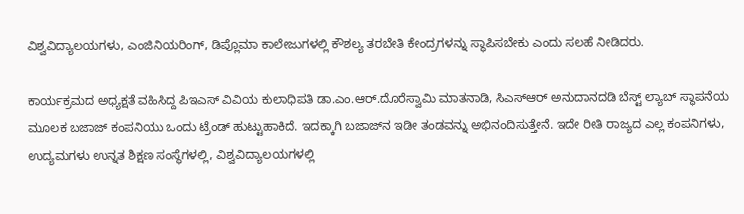ವಿಶ್ವವಿದ್ಯಾಲಯಗಳು, ಎಂಜಿನಿಯರಿಂಗ್‌, ಡಿಪ್ಲೊಮಾ ಕಾಲೇಜುಗಳಲ್ಲಿ ಕೌಶಲ್ಯ ತರಬೇತಿ ಕೇಂದ್ರಗಳನ್ನು ಸ್ಥಾಪಿಸಬೇಕು ಎಂದು ಸಲಹೆ ನೀಡಿದರು.

ಕಾರ್ಯಕ್ರಮದ ಅಧ್ಯಕ್ಷತೆ ವಹಿಸಿದ್ದ ಪಿಇಎಸ್‌ ವಿವಿಯ ಕುಲಾಧಿಪತಿ ಡಾ.ಎಂ.ಆರ್‌.ದೊರೆಸ್ವಾಮಿ ಮಾತನಾಡಿ, ಸಿಎಸ್‌ಆರ್‌ ಅನುದಾನದಡಿ ಬೆಸ್ಟ್‌ ಲ್ಯಾಬ್‌ ಸ್ಥಾಪನೆಯ ಮೂಲಕ ಬಜಾಜ್‌ ಕಂಪನಿಯು ಒಂದು ಟ್ರೆಂಡ್‌ ಹುಟ್ಟುಹಾಕಿದೆ. ಇದಕ್ಕಾಗಿ ಬಜಾಜ್‌ನ ಇಡೀ ತಂಡವನ್ನು ಅಭಿನಂದಿಸುತ್ತೇನೆ. ಇದೇ ರೀತಿ ರಾಜ್ಯದ ಎಲ್ಲ ಕಂಪನಿಗಳು, ಉದ್ಯಮಗಳು ಉನ್ನತ ಶಿಕ್ಷಣ ಸಂಸ್ಥೆಗಳಲ್ಲಿ, ವಿಶ್ವವಿದ್ಯಾಲಯಗಳಲ್ಲಿ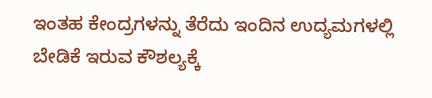ಇಂತಹ ಕೇಂದ್ರಗಳನ್ನು ತೆರೆದು ಇಂದಿನ ಉದ್ಯಮಗಳಲ್ಲಿ ಬೇಡಿಕೆ ಇರುವ ಕೌಶಲ್ಯಕ್ಕೆ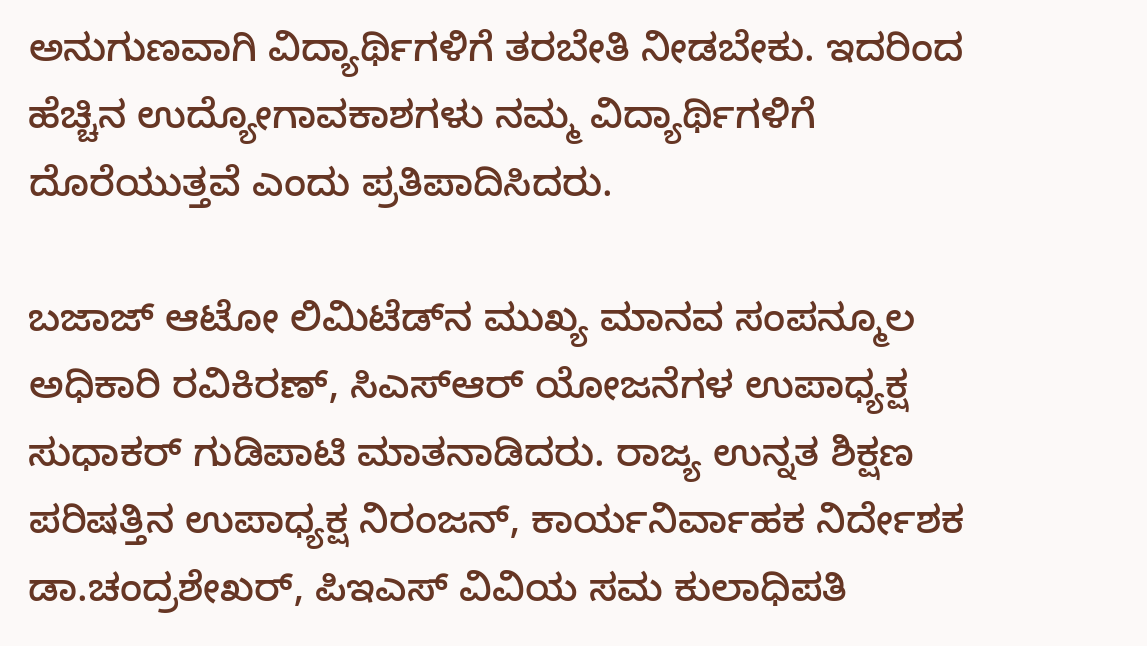ಅನುಗುಣವಾಗಿ ವಿದ್ಯಾರ್ಥಿಗಳಿಗೆ ತರಬೇತಿ ನೀಡಬೇಕು. ಇದರಿಂದ ಹೆಚ್ಚಿನ ಉದ್ಯೋಗಾವಕಾಶಗಳು ನಮ್ಮ ವಿದ್ಯಾರ್ಥಿಗಳಿಗೆ ದೊರೆಯುತ್ತವೆ ಎಂದು ಪ್ರತಿಪಾದಿಸಿದರು.

ಬಜಾಜ್‌ ಆಟೋ ಲಿಮಿಟೆಡ್‌ನ ಮುಖ್ಯ ಮಾನವ ಸಂಪನ್ಮೂಲ ಅಧಿಕಾರಿ ರವಿಕಿರಣ್‌, ಸಿಎಸ್‌ಆರ್‌ ಯೋಜನೆಗಳ ಉಪಾಧ್ಯಕ್ಷ ಸುಧಾಕರ್‌ ಗುಡಿಪಾಟಿ ಮಾತನಾಡಿದರು. ರಾಜ್ಯ ಉನ್ನತ ಶಿಕ್ಷಣ ಪರಿಷತ್ತಿನ ಉಪಾಧ್ಯಕ್ಷ ನಿರಂಜನ್‌, ಕಾರ್ಯನಿರ್ವಾಹಕ ನಿರ್ದೇಶಕ ಡಾ.ಚಂದ್ರಶೇಖರ್‌, ಪಿಇಎಸ್‌ ವಿವಿಯ ಸಮ ಕುಲಾಧಿಪತಿ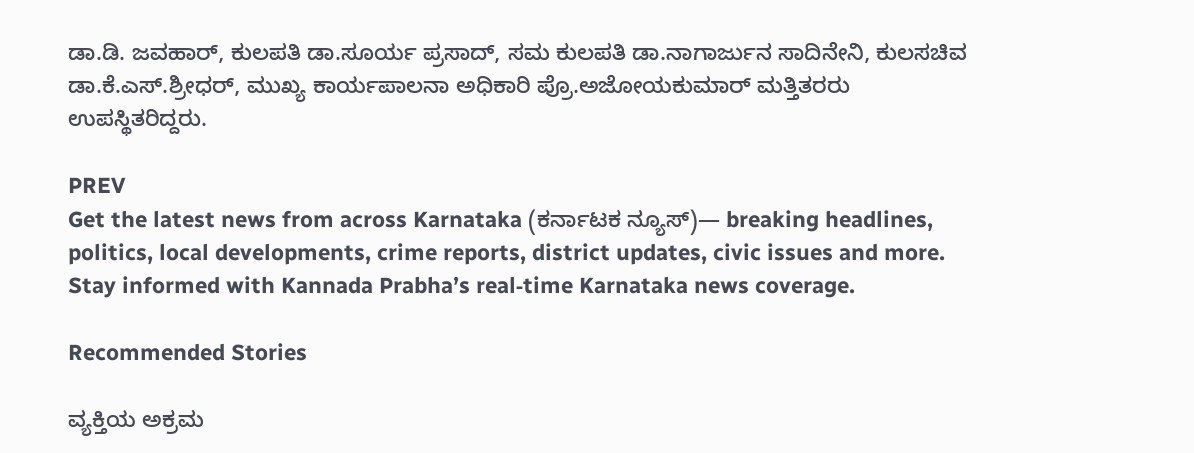ಡಾ.ಡಿ. ಜವಹಾರ್‌, ಕುಲಪತಿ ಡಾ.ಸೂರ್ಯ ಪ್ರಸಾದ್‌, ಸಮ ಕುಲಪತಿ ಡಾ.ನಾಗಾರ್ಜುನ ಸಾದಿನೇನಿ, ಕುಲಸಚಿವ ಡಾ.ಕೆ.ಎಸ್‌.ಶ್ರೀಧರ್‌, ಮುಖ್ಯ ಕಾರ್ಯಪಾಲನಾ ಅಧಿಕಾರಿ ಪ್ರೊ.ಅಜೋಯಕುಮಾರ್‌ ಮತ್ತಿತರರು ಉಪಸ್ಥಿತರಿದ್ದರು.

PREV
Get the latest news from across Karnataka (ಕರ್ನಾಟಕ ನ್ಯೂಸ್)— breaking headlines, politics, local developments, crime reports, district updates, civic issues and more. Stay informed with Kannada Prabha’s real‑time Karnataka news coverage.

Recommended Stories

ವ್ಯಕ್ತಿಯ ಅಕ್ರಮ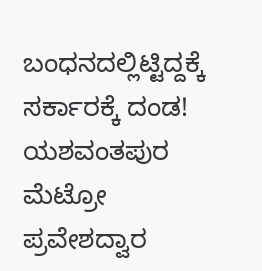ಬಂಧನದಲ್ಲಿಟ್ಟಿದ್ದಕ್ಕೆ ಸರ್ಕಾರಕ್ಕೆ ದಂಡ!
ಯಶವಂತಪುರ ಮೆಟ್ರೋ ಪ್ರವೇಶದ್ವಾರ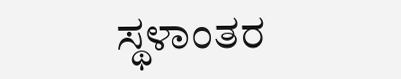ಸ್ಥಳಾಂತರ